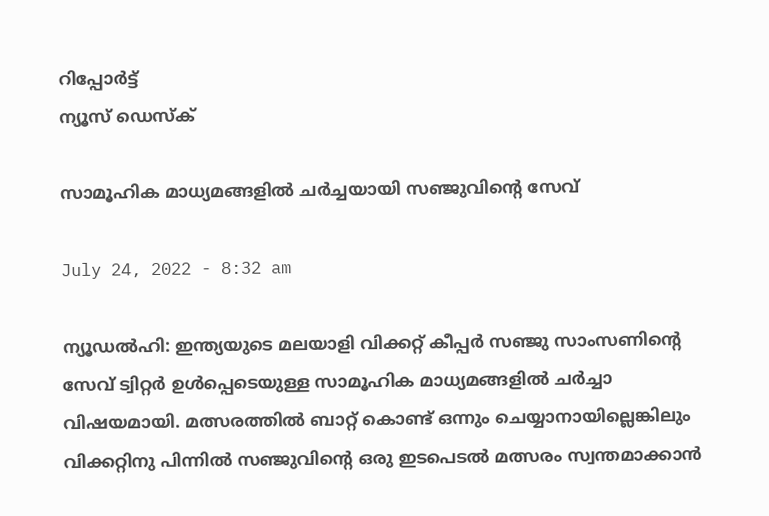റിപ്പോര്‍ട്ട്
ന്യൂസ് ഡെസ്ക്

സാമൂഹിക മാധ്യമങ്ങളില്‍ ചര്‍ച്ചയായി സഞ്ജുവിന്റെ സേവ്

July 24, 2022 - 8:32 am

ന്യൂഡല്‍ഹി: ഇന്ത്യയുടെ മലയാളി വിക്കറ്റ് കീപ്പര്‍ സഞ്ജു സാംസണിന്റെ സേവ് ട്വിറ്റര്‍ ഉള്‍പ്പെടെയുള്ള സാമൂഹിക മാധ്യമങ്ങളില്‍ ചര്‍ച്ചാ വിഷയമായി. മത്സരത്തില്‍ ബാറ്റ് കൊണ്ട് ഒന്നും ചെയ്യാനായില്ലെങ്കിലും വിക്കറ്റിനു പിന്നില്‍ സഞ്ജുവിന്റെ ഒരു ഇടപെടല്‍ മത്സരം സ്വന്തമാക്കാന്‍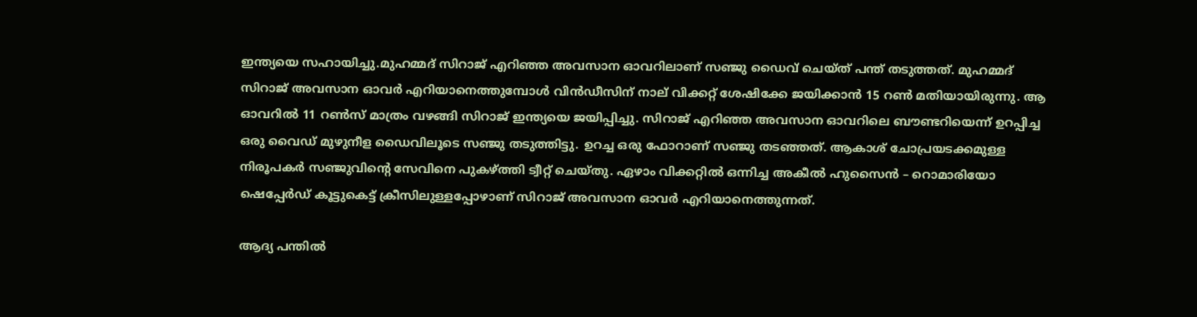ഇന്ത്യയെ സഹായിച്ചു.മുഹമ്മദ് സിറാജ് എറിഞ്ഞ അവസാന ഓവറിലാണ് സഞ്ജു ഡൈവ് ചെയ്ത് പന്ത് തടുത്തത്. മുഹമ്മദ് സിറാജ് അവസാന ഓവര്‍ എറിയാനെത്തുമ്പോള്‍ വിന്‍ഡീസിന് നാല് വിക്കറ്റ് ശേഷിക്കേ ജയിക്കാന്‍ 15 റണ്‍ മതിയായിരുന്നു. ആ ഓവറില്‍ 11 റണ്‍സ് മാത്രം വഴങ്ങി സിറാജ് ഇന്ത്യയെ ജയിപ്പിച്ചു. സിറാജ് എറിഞ്ഞ അവസാന ഓവറിലെ ബൗണ്ടറിയെന്ന് ഉറപ്പിച്ച ഒരു വൈഡ് മുഴുനീള ഡൈവിലൂടെ സഞ്ജു തടുത്തിട്ടു. ഉറച്ച ഒരു ഫോറാണ് സഞ്ജു തടഞ്ഞത്. ആകാശ് ചോപ്രയടക്കമുള്ള നിരൂപകര്‍ സഞ്ജുവിന്റെ സേവിനെ പുകഴ്ത്തി ട്വീറ്റ് ചെയ്തു. ഏഴാം വിക്കറ്റില്‍ ഒന്നിച്ച അകീല്‍ ഹുസൈന്‍ – റൊമാരിയോ ഷെപ്പേര്‍ഡ് കൂട്ടുകെട്ട് ക്രീസിലുള്ളപ്പോഴാണ് സിറാജ് അവസാന ഓവര്‍ എറിയാനെത്തുന്നത്.

ആദ്യ പന്തില്‍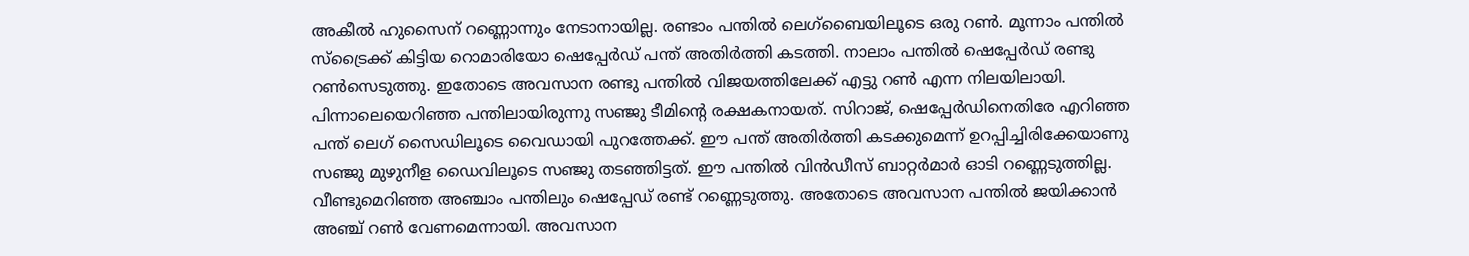അകീല്‍ ഹുസൈന് റണ്ണൊന്നും നേടാനായില്ല. രണ്ടാം പന്തില്‍ ലെഗ്‌ബൈയിലൂടെ ഒരു റണ്‍. മൂന്നാം പന്തില്‍ സ്‌ട്രൈക്ക് കിട്ടിയ റൊമാരിയോ ഷെപ്പേര്‍ഡ് പന്ത് അതിര്‍ത്തി കടത്തി. നാലാം പന്തില്‍ ഷെപ്പേര്‍ഡ് രണ്ടു റണ്‍സെടുത്തു. ഇതോടെ അവസാന രണ്ടു പന്തില്‍ വിജയത്തിലേക്ക് എട്ടു റണ്‍ എന്ന നിലയിലായി. പിന്നാലെയെറിഞ്ഞ പന്തിലായിരുന്നു സഞ്ജു ടീമിന്റെ രക്ഷകനായത്. സിറാജ്, ഷെപ്പേര്‍ഡിനെതിരേ എറിഞ്ഞ പന്ത് ലെഗ് സൈഡിലൂടെ വൈഡായി പുറത്തേക്ക്. ഈ പന്ത് അതിര്‍ത്തി കടക്കുമെന്ന് ഉറപ്പിച്ചിരിക്കേയാണു സഞ്ജു മുഴുനീള ഡൈവിലൂടെ സഞ്ജു തടഞ്ഞിട്ടത്. ഈ പന്തില്‍ വിന്‍ഡീസ് ബാറ്റര്‍മാര്‍ ഓടി റണ്ണെടുത്തില്ല. വീണ്ടുമെറിഞ്ഞ അഞ്ചാം പന്തിലും ഷെപ്പേഡ് രണ്ട് റണ്ണെടുത്തു. അതോടെ അവസാന പന്തില്‍ ജയിക്കാന്‍ അഞ്ച് റണ്‍ വേണമെന്നായി. അവസാന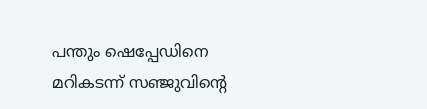പന്തും ഷെപ്പേഡിനെ മറികടന്ന് സഞ്ജുവിന്റെ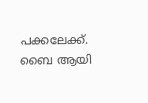പക്കലേക്ക്. ബൈ ആയി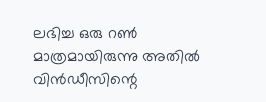ലഭിച്ച ഒരു റണ്‍ മാത്രമായിരുന്നു അതില്‍ വിന്‍ഡീസിന്റെ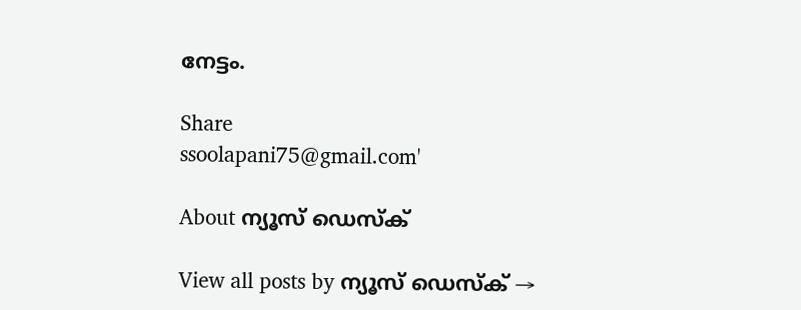നേട്ടം.

Share
ssoolapani75@gmail.com'

About ന്യൂസ് ഡെസ്ക്

View all posts by ന്യൂസ് ഡെസ്ക് →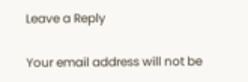Leave a Reply

Your email address will not be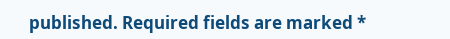published. Required fields are marked *